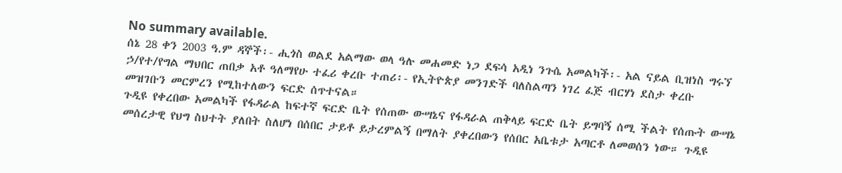No summary available.
ሰኔ 28 ቀን 2003 ዓ.ም ዳኞች፡- ሒጎስ ወልደ አልማው ወላ ዓሉ መሐመድ ነጋ ደፍሳ አዲነ ንጉሴ አመልካች፡- አል ናይል ቢዝነስ ግሩኘ ኃ/የተ/የግል ማህበር ጠበቃ አቶ ዓለማየሁ ተፈሪ ቀረቡ ተጠሪ፡- የኢትዮጵያ መንገድች ባለስልጣን ነገረ ፈጅ ብርሃነ ደስታ ቀረቡ መዝገቡን መርምረን የሚከተለውን ፍርድ ሰጥተናል።
ጉዲዩ የቀረበው አመልካች የፋዳራል ከፍተኛ ፍርድ ቤት የሰጠው ውሣኔና የፋዳራል ጠቅላይ ፍርድ ቤት ይግባኝ ሰሚ ችልት የሰጡት ውሣኔ መሰረታዊ የህግ ስህተት ያለበት ስለሆነ በሰበር ታይቶ ይታረምልኝ በማለት ያቀረበውን የሰበር አቤቱታ አጣርቶ ለመወሰን ነው። ጉዲዩ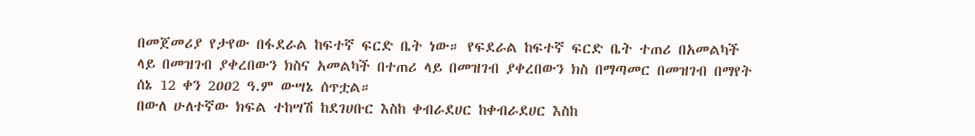በመጀመሪያ የታየው በፋደራል ከፍተኛ ፍርድ ቤት ነው። የፍደራል ከፍተኛ ፍርድ ቤት ተጠሪ በአመልካች ላይ በመዝገብ ያቀረበውን ክስና አመልካች በተጠሪ ላይ በመዝገብ ያቀረበውን ክስ በማጣመር በመዝገብ በማየት ሰኔ 12 ቀን 2ዐዐ2 ዓ.ም ውሣኔ ሰጥቷል።
በውለ ሁለተኛው ክፍል ተከሣሽ ከደገሀቡር እስከ ቀብራደሀር ከቀብራደሀር እስከ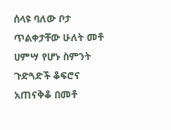ሰላዩ ባለው ቦታ ጥልቀታቸው ሁለት መቶ ሀምሣ የሆኑ ስምንት ጉድጓድች ቆፍሮና አጠናቅቆ በመቶ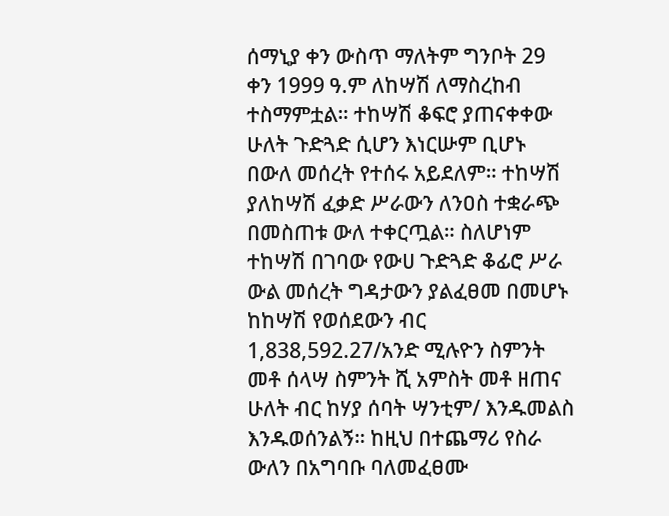ሰማኒያ ቀን ውስጥ ማለትም ግንቦት 29 ቀን 1999 ዓ.ም ለከሣሽ ለማስረከብ ተስማምቷል። ተከሣሽ ቆፍሮ ያጠናቀቀው ሁለት ጉድጓድ ሲሆን እነርሡም ቢሆኑ በውለ መሰረት የተሰሩ አይደለም። ተከሣሽ ያለከሣሽ ፈቃድ ሥራውን ለንዐስ ተቋራጭ በመስጠቱ ውለ ተቀርጧል። ስለሆነም ተከሣሽ በገባው የውሀ ጉድጓድ ቆፊሮ ሥራ ውል መሰረት ግዳታውን ያልፈፀመ በመሆኑ ከከሣሽ የወሰደውን ብር 1,838,592.27/አንድ ሚሉዮን ስምንት መቶ ሰላሣ ስምንት ሺ አምስት መቶ ዘጠና ሁለት ብር ከሃያ ሰባት ሣንቲም/ እንዱመልስ እንዱወሰንልኝ። ከዚህ በተጨማሪ የስራ ውለን በአግባቡ ባለመፈፀሙ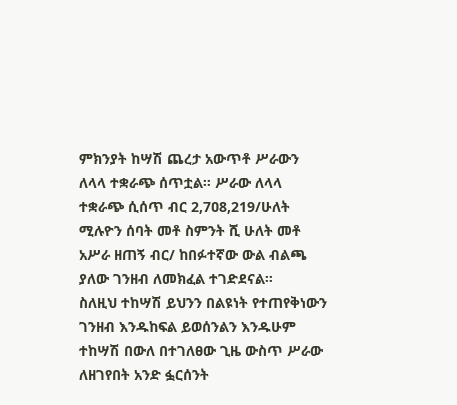ምክንያት ከሣሽ ጨረታ አውጥቶ ሥራውን ለላላ ተቋራጭ ሰጥቷል። ሥራው ለላላ ተቋራጭ ሲሰጥ ብር 2,7ዐ8,219/ሁለት ሚሉዮን ሰባት መቶ ስምንት ሺ ሁለት መቶ አሥራ ዘጠኝ ብር/ ከበፉተኛው ውል ብልጫ ያለው ገንዘብ ለመክፈል ተገድደናል።
ስለዚህ ተከሣሽ ይህንን በልዩነት የተጠየቅነውን ገንዘብ እንዱከፍል ይወሰንልን እንዱሁም ተከሣሽ በውለ በተገለፀው ጊዜ ውስጥ ሥራው ለዘገየበት አንድ ፏርሰንት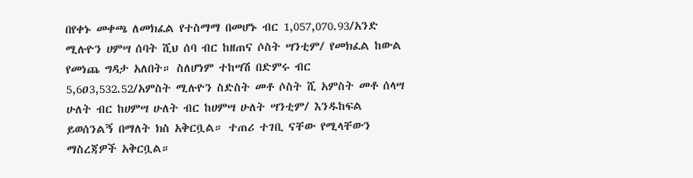በየቀኑ መቀጫ ለመክፈል የተስማማ በመሆኑ ብር 1,057,070.93/አንድ ሚሉዮን ሀምሣ ሰባት ሺህ ሰባ ብር ከዘጠና ሶስት ሣንቲም/ የመክፈል ከውል የመነጨ ግዳታ አለበት። ስለሆነም ተከሣሽ በድምሩ ብር 5,6ዐ3,532.52/አምስት ሚሉዮን ስድስት መቶ ሶስት ሺ አምስት መቶ ሰላሣ ሁለት ብር ከሀምሣ ሁለት ብር ከሀምሣ ሁለት ሣንቲም/ እንዱከፍል ይወሰንልኝ በማለት ክስ አቅርቧል። ተጠሪ ተገቢ ናቸው የሚላቸውን ማስረጃዎች አቅርቧል።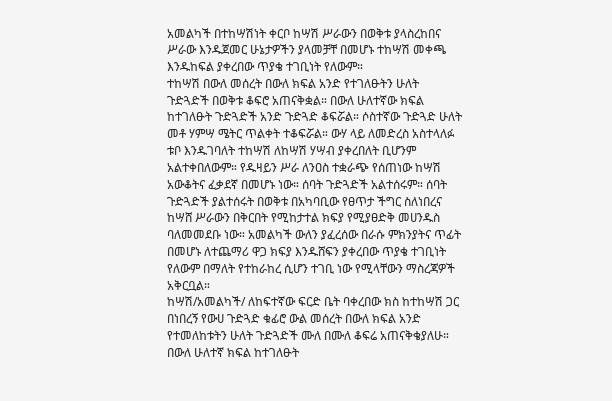አመልካች በተከሣሽነት ቀርቦ ከሣሽ ሥራውን በወቅቱ ያላስረከበና ሥራው እንዱጀመር ሁኔታዎችን ያላመቻቸ በመሆኑ ተከሣሽ መቀጫ እንዱከፍል ያቀረበው ጥያቄ ተገቢነት የለውም።
ተከሣሽ በውለ መሰረት በውለ ክፍል አንድ የተገለፁትን ሁለት ጉድጓድች በወቅቱ ቆፍሮ አጠናቅቋል። በውለ ሁለተኛው ክፍል ከተገለፁት ጉድጓድች አንድ ጉድጓድ ቆፍሯል። ሶስተኛው ጉድጓድ ሁለት መቶ ሃምሣ ሜትር ጥልቀት ተቆፍሯል። ውሃ ላይ ለመድረስ አስተላለፉ ቱቦ እንዱገባለት ተከሣሽ ለከሣሽ ሃሣብ ያቀረበለት ቢሆንም አልተቀበለውም። የዱዛይን ሥራ ለንዐስ ተቋራጭ የሰጠነው ከሣሽ አውቆትና ፈቃደኛ በመሆኑ ነው። ሰባት ጉድጓድች አልተሰሩም። ሰባት ጉድጓድች ያልተሰሩት በወቅቱ በአካባቢው የፀጥታ ችግር ስለነበረና ከሣሸ ሥራውን በቅርበት የሚከታተል ክፍያ የሚያፀድቅ መሀንዱስ ባለመመደቡ ነው። አመልካች ውለን ያፈረሰው በራሱ ምክንያትና ጥፊት በመሆኑ ለተጨማሪ ዋጋ ክፍያ እንዱሸፍን ያቀረበው ጥያቄ ተገቢነት የለውም በማለት የተከራከረ ሲሆን ተገቢ ነው የሚላቸውን ማስረጃዎች አቅርቧል።
ከሣሽ/አመልካች/ ለከፍተኛው ፍርድ ቤት ባቀረበው ክስ ከተከሣሽ ጋር በነበረኝ የውሀ ጉድጓድ ቁፊሮ ውል መሰረት በውለ ክፍል አንድ የተመለከቱትን ሁለት ጉድጓድች ሙለ በሙለ ቆፍሬ አጠናቅቄያለሁ። በውለ ሁለተኛ ክፍል ከተገለፁት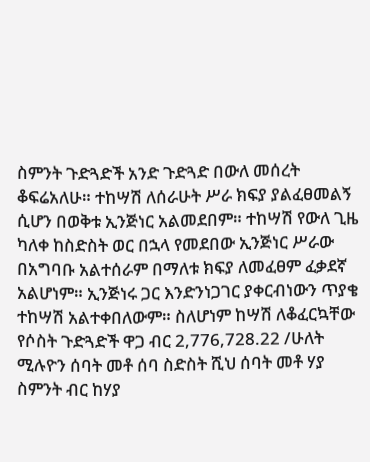ስምንት ጉድጓድች አንድ ጉድጓድ በውለ መሰረት ቆፍሬአለሁ። ተከሣሽ ለሰራሁት ሥራ ክፍያ ያልፈፀመልኝ ሲሆን በወቅቱ ኢንጅነር አልመደበም። ተከሣሽ የውለ ጊዜ ካለቀ ከስድስት ወር በኋላ የመደበው ኢንጅነር ሥራው በአግባቡ አልተሰራም በማለቱ ክፍያ ለመፈፀም ፈቃደኛ አልሆነም። ኢንጅነሩ ጋር እንድንነጋገር ያቀርብነውን ጥያቄ ተከሣሽ አልተቀበለውም። ስለሆነም ከሣሽ ለቆፈርኳቸው የሶስት ጉድጓድች ዋጋ ብር 2,776,728.22 /ሁለት ሚሉዮን ሰባት መቶ ሰባ ስድስት ሺህ ሰባት መቶ ሃያ ስምንት ብር ከሃያ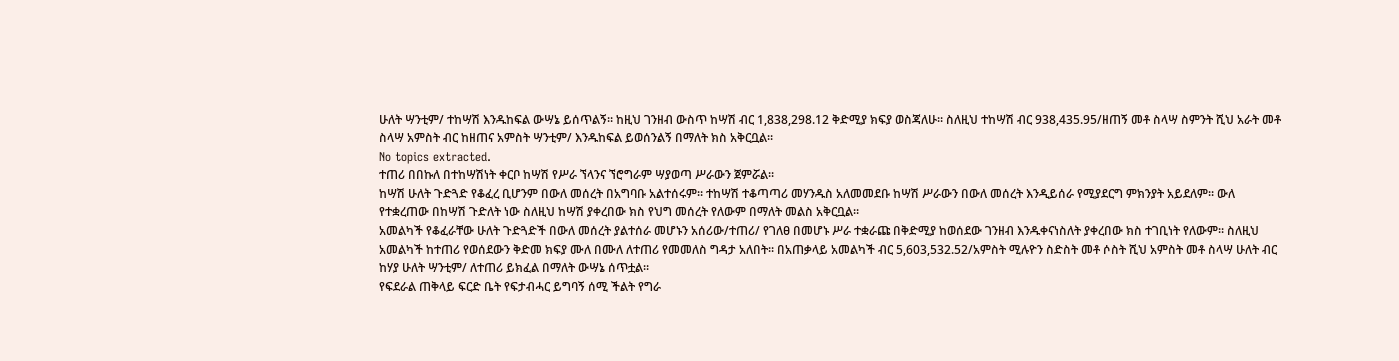ሁለት ሣንቲም/ ተከሣሽ እንዱከፍል ውሣኔ ይሰጥልኝ። ከዚህ ገንዘብ ውስጥ ከሣሽ ብር 1,838,298.12 ቅድሚያ ክፍያ ወስጃለሁ። ስለዚህ ተከሣሽ ብር 938,435.95/ዘጠኝ መቶ ስላሣ ስምንት ሺህ አራት መቶ ስላሣ አምስት ብር ከዘጠና አምስት ሣንቲም/ እንዱከፍል ይወሰንልኝ በማለት ክስ አቅርቧል።
No topics extracted.
ተጠሪ በበኩለ በተከሣሽነት ቀርቦ ከሣሽ የሥራ ኘላንና ኘሮግራም ሣያወጣ ሥራውን ጀምሯል።
ከሣሽ ሁለት ጉድጓድ የቆፈረ ቢሆንም በውለ መሰረት በአግባቡ አልተሰሩም። ተከሣሽ ተቆጣጣሪ መሃንዱስ አለመመደቡ ከሣሽ ሥራውን በውለ መሰረት እንዲይሰራ የሚያደርግ ምክንያት አይደለም። ውለ የተቋረጠው በከሣሽ ጉድለት ነው ስለዚህ ከሣሽ ያቀረበው ክስ የህግ መሰረት የለውም በማለት መልስ አቅርቧል።
አመልካች የቆፈራቸው ሁለት ጉድጓድች በውለ መሰረት ያልተሰራ መሆኑን አሰሪው/ተጠሪ/ የገለፀ በመሆኑ ሥራ ተቋራጩ በቅድሚያ ከወሰደው ገንዘብ እንዱቀናነስለት ያቀረበው ክስ ተገቢነት የለውም። ስለዚህ አመልካች ከተጠሪ የወሰደውን ቅድመ ክፍያ ሙለ በሙለ ለተጠሪ የመመለስ ግዳታ አለበት። በአጠቃላይ አመልካች ብር 5,603,532.52/አምስት ሚሉዮን ስድስት መቶ ሶስት ሺህ አምስት መቶ ስላሣ ሁለት ብር ከሃያ ሁለት ሣንቲም/ ለተጠሪ ይክፈል በማለት ውሣኔ ሰጥቷል።
የፍደራል ጠቅላይ ፍርድ ቤት የፍታብሓር ይግባኝ ሰሚ ችልት የግራ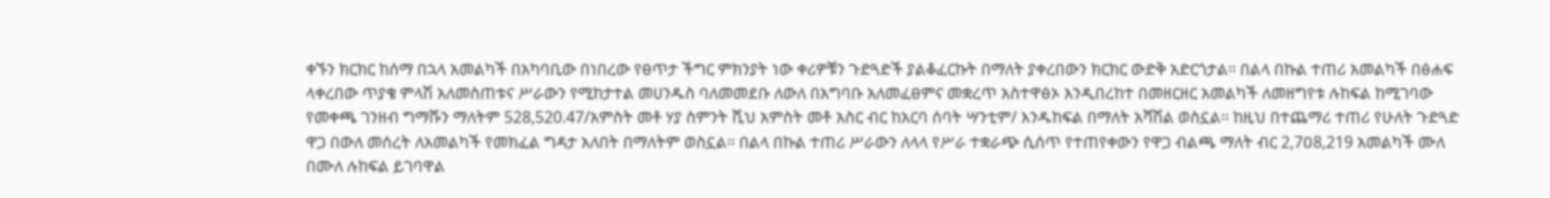ቀኙን ክርክር ከሰማ በኋላ አመልካች በአካባቢው በነበረው የፀጥታ ችግር ምክንያት ነው ቀሪዎቹን ጉድጓድች ያልቆፈርኩት በማለት ያቀረበውን ክርክር ውድቅ አድርጎታል። በልላ በኩል ተጠሪ አመልካች በፅሐፍ ላቀረበው ጥያቄ ምላሽ አለመስጠቱና ሥራውን የሚከታተል መሀንዱስ ባለመመደቡ ለውለ በአግባቡ አለመፈፀምና መቋረጥ አስተዋፅኦ እንዲበረከተ በመዘርዘር አመልካች ለመዘግየቱ ሉከፍል ከሚገባው የመቀጫ ገንዘብ ግማሹን ማለትም 528,520.47/አምስት መቶ ሃያ ስምንት ሺህ አምስት መቶ አስር ብር ከአርባ ሰባት ሣንቲም/ እንዱከፍል በማለት አሻሽል ወስኗል። ከዚህ በተጨማሪ ተጠሪ የሁለት ጉድጓድ ዋጋ በውለ መሰረት ለአመልካች የመክፈል ግዳታ አለበት በማለትም ወስኗል። በልላ በኩል ተጠሪ ሥራውን ለላላ የሥራ ተቋራጭ ሲሰጥ የተጠየቀውን የዋጋ ብልጫ ማለት ብር 2,7ዐ8,219 አመልካች ሙለ በሙለ ሉከፍል ይገባዋል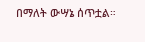በማለት ውሣኔ ሰጥቷል።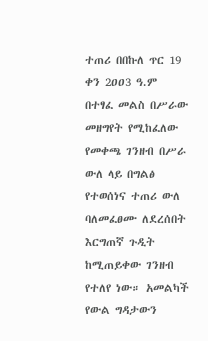ተጠሪ በበኩለ ጥር 19 ቀን 2ዐዐ3 ዓ.ም በተፃፈ መልስ በሥራው መዘግየት የሚከፈለው የመቀጫ ገንዘብ በሥራ ውለ ላይ በግልፅ የተወሰነና ተጠሪ ውለ ባለመፈፀሙ ለደረሰበት እርግጠኛ ጉዲት ከሚጠይቀው ገንዘብ የተለየ ነው። አመልካች የውል ግዳታውን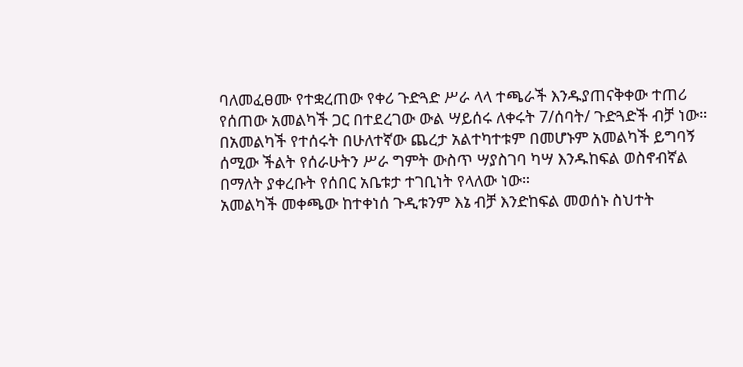ባለመፈፀሙ የተቋረጠው የቀሪ ጉድጓድ ሥራ ላላ ተጫራች እንዱያጠናቅቀው ተጠሪ የሰጠው አመልካች ጋር በተደረገው ውል ሣይሰሩ ለቀሩት 7/ሰባት/ ጉድጓድች ብቻ ነው። በአመልካች የተሰሩት በሁለተኛው ጨረታ አልተካተቱም በመሆኑም አመልካች ይግባኝ ሰሚው ችልት የሰራሁትን ሥራ ግምት ውስጥ ሣያስገባ ካሣ እንዱከፍል ወስኖብኛል በማለት ያቀረቡት የሰበር አቤቱታ ተገቢነት የላለው ነው።
አመልካች መቀጫው ከተቀነሰ ጉዲቱንም እኔ ብቻ እንድከፍል መወሰኑ ስህተት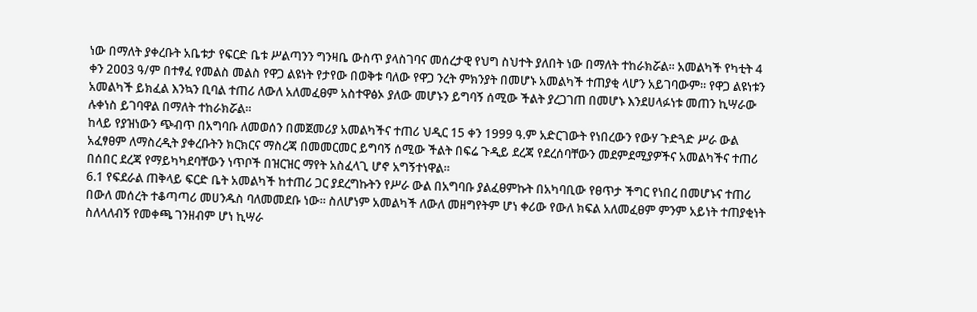ነው በማለት ያቀረቡት አቤቱታ የፍርድ ቤቱ ሥልጣንን ግንዛቤ ውስጥ ያላስገባና መሰረታዊ የህግ ስህተት ያለበት ነው በማለት ተከራክሯል። አመልካች የካቲት 4 ቀን 2ዐዐ3 ዓ/ም በተፃፈ የመልስ መልስ የዋጋ ልዩነት የታየው በወቅቱ ባለው የዋጋ ንረት ምክንያት በመሆኑ አመልካች ተጠያቂ ላሆን አይገባውም። የዋጋ ልዩነቱን አመልካች ይክፈል እንኳን ቢባል ተጠሪ ለውለ አለመፈፀም አስተዋፅኦ ያለው መሆኑን ይግባኝ ሰሚው ችልት ያረጋገጠ በመሆኑ እንደሀላፉነቱ መጠን ኪሣራው ሉቀነስ ይገባዋል በማለት ተከራክሯል።
ከላይ የያዝነውን ጭብጥ በአግባቡ ለመወሰን በመጀመሪያ አመልካችና ተጠሪ ህዲር 15 ቀን 1999 ዓ.ም አድርገውት የነበረውን የውሃ ጉድጓድ ሥራ ውል አፈፃፀም ለማስረዲት ያቀረቡትን ክርክርና ማስረጃ በመመርመር ይግባኝ ሰሚው ችልት በፍሬ ጉዲይ ደረጃ የደረሰባቸውን መደምደሚያዎችና አመልካችና ተጠሪ በሰበር ደረጃ የማይካካደባቸውን ነጥቦች በዝርዝር ማየት አስፈላጊ ሆኖ አግኝተነዋል።
6.1 የፍደራል ጠቅላይ ፍርድ ቤት አመልካች ከተጠሪ ጋር ያደረግኩትን የሥራ ውል በአግባቡ ያልፈፀምኩት በአካባቢው የፀጥታ ችግር የነበረ በመሆኑና ተጠሪ በውለ መሰረት ተቆጣጣሪ መሀንዱስ ባለመመደቡ ነው። ስለሆነም አመልካች ለውለ መዘግየትም ሆነ ቀሪው የውለ ክፍል አለመፈፀም ምንም አይነት ተጠያቂነት ስለላለብኝ የመቀጫ ገንዘብም ሆነ ኪሣራ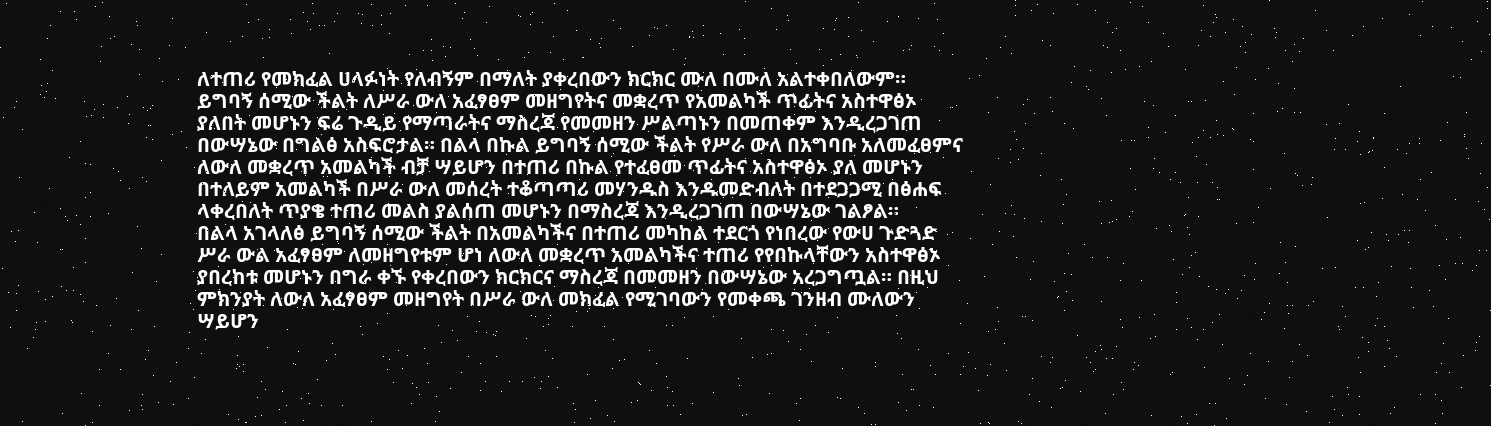ለተጠሪ የመክፈል ሀላፉነት የለብኝም በማለት ያቀረበውን ክርክር ሙለ በሙለ አልተቀበለውም። ይግባኝ ሰሚው ችልት ለሥራ ውለ አፈፃፀም መዘግየትና መቋረጥ የአመልካች ጥፊትና አስተዋፅኦ ያለበት መሆኑን ፍሬ ጉዲይ የማጣራትና ማስረጃ የመመዘን ሥልጣኑን በመጠቀም እንዲረጋገጠ በውሣኔው በግልፅ አስፍሮታል። በልላ በኩል ይግባኝ ሰሚው ችልት የሥራ ውለ በአግባቡ አለመፈፀምና ለውለ መቋረጥ አመልካች ብቻ ሣይሆን በተጠሪ በኩል የተፈፀመ ጥፊትና አስተዋፅኦ ያለ መሆኑን በተለይም አመልካች በሥራ ውለ መሰረት ተቆጣጣሪ መሃንዱስ እንዱመድብለት በተደጋጋሚ በፅሐፍ ላቀረበለት ጥያቄ ተጠሪ መልስ ያልሰጠ መሆኑን በማስረጃ እንዲረጋገጠ በውሣኔው ገልፆል።
በልላ አገላለፅ ይግባኝ ሰሚው ችልት በአመልካችና በተጠሪ መካከል ተደርጎ የነበረው የውሀ ጉድጓድ ሥራ ውል አፈፃፀም ለመዘግየቱም ሆነ ለውለ መቋረጥ አመልካችና ተጠሪ የየበኩላቸውን አስተዋፅኦ ያበረከቱ መሆኑን በግራ ቀኙ የቀረበውን ክርክርና ማስረጃ በመመዘን በውሣኔው አረጋግጧል። በዚህ ምክንያት ለውለ አፈፃፀም መዘግየት በሥራ ውለ መክፈል የሚገባውን የመቀጫ ገንዘብ ሙለውን ሣይሆን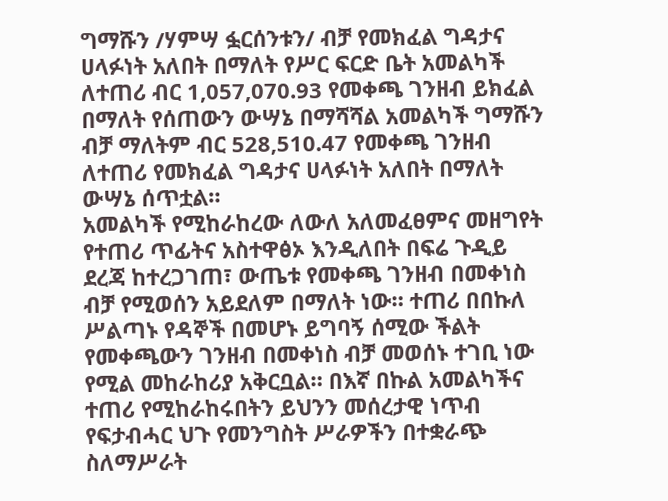ግማሹን /ሃምሣ ፏርሰንቱን/ ብቻ የመክፈል ግዳታና ሀላፉነት አለበት በማለት የሥር ፍርድ ቤት አመልካች ለተጠሪ ብር 1,057,070.93 የመቀጫ ገንዘብ ይክፈል በማለት የሰጠውን ውሣኔ በማሻሻል አመልካች ግማሹን ብቻ ማለትም ብር 528,510.47 የመቀጫ ገንዘብ ለተጠሪ የመክፈል ግዳታና ሀላፉነት አለበት በማለት ውሣኔ ሰጥቷል።
አመልካች የሚከራከረው ለውለ አለመፈፀምና መዘግየት የተጠሪ ጥፊትና አስተዋፅኦ እንዲለበት በፍሬ ጉዲይ ደረጃ ከተረጋገጠ፣ ውጤቱ የመቀጫ ገንዘብ በመቀነስ ብቻ የሚወሰን አይደለም በማለት ነው። ተጠሪ በበኩለ ሥልጣኑ የዳኞች በመሆኑ ይግባኝ ሰሚው ችልት የመቀጫውን ገንዘብ በመቀነስ ብቻ መወሰኑ ተገቢ ነው የሚል መከራከሪያ አቅርቧል። በእኛ በኩል አመልካችና ተጠሪ የሚከራከሩበትን ይህንን መሰረታዊ ነጥብ የፍታብሓር ህጉ የመንግስት ሥራዎችን በተቋራጭ ስለማሥራት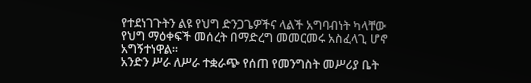የተደነገጉትን ልዩ የህግ ድንጋጌዎችና ላልች አግባብነት ካላቸው የህግ ማዕቀፍች መሰረት በማድረግ መመርመሩ አስፈላጊ ሆኖ አግኝተነዋል።
አንድን ሥራ ለሥራ ተቋራጭ የሰጠ የመንግስት መሥሪያ ቤት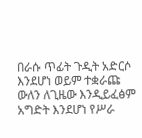በራሱ ጥፊት ጉዲት አድርሶ እንደሆነ ወይም ተቋራጩ ውለን ለጊዜው እንዲይፈፅም አግድት እንደሆነ የሥራ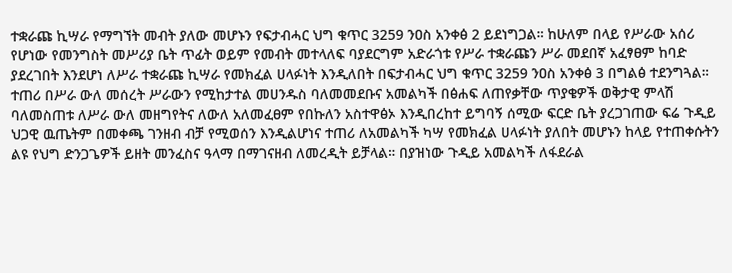ተቋራጩ ኪሣራ የማግኘት መብት ያለው መሆኑን የፍታብሓር ህግ ቁጥር 3259 ንዐስ አንቀፅ 2 ይደነግጋል። ከሁለም በላይ የሥራው አሰሪ የሆነው የመንግስት መሥሪያ ቤት ጥፊት ወይም የመብት መተላለፍ ባያደርግም አድራጎቱ የሥራ ተቋራጩን ሥራ መደበኛ አፈፃፀም ከባድ ያደረገበት እንደሆነ ለሥራ ተቋራጩ ኪሣራ የመክፈል ሀላፉነት እንዲለበት በፍታብሓር ህግ ቁጥር 3259 ንዐስ አንቀፅ 3 በግልፅ ተደንግጓል። ተጠሪ በሥራ ውለ መሰረት ሥራውን የሚከታተል መሀንዱስ ባለመመደቡና አመልካች በፅሐፍ ለጠየቃቸው ጥያቄዎች ወቅታዊ ምላሽ ባለመስጠቱ ለሥራ ውለ መዘግየትና ለውለ አለመፈፀም የበኩለን አስተዋፅኦ እንዲበረከተ ይግባኝ ሰሚው ፍርድ ቤት ያረጋገጠው ፍሬ ጉዲይ ህጋዊ ዉጤትም በመቀጫ ገንዘብ ብቻ የሚወሰን እንዲልሆነና ተጠሪ ለአመልካች ካሣ የመክፈል ሀላፉነት ያለበት መሆኑን ከላይ የተጠቀሱትን ልዩ የህግ ድንጋጌዎች ይዘት መንፈስና ዓላማ በማገናዘብ ለመረዲት ይቻላል። በያዝነው ጉዲይ አመልካች ለፋደራል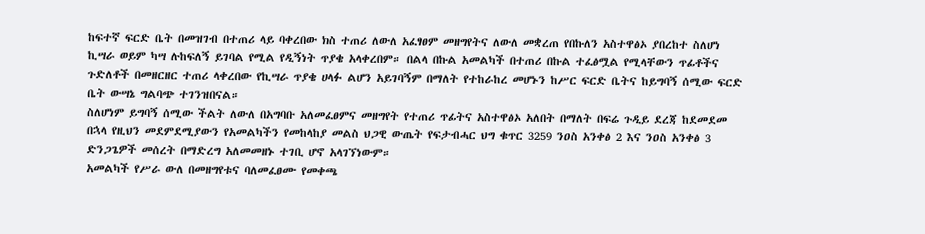ከፍተኛ ፍርድ ቤት በመዝገብ በተጠሪ ላይ ባቀረበው ክስ ተጠሪ ለውለ አፈፃፀም መዘግየትና ለውለ መቋረጠ የበኩለን አስተዋፅኦ ያበረከተ ስለሆነ ኪሣራ ወይም ካሣ ሉከፍለኝ ይገባል የሚል የዲኝነት ጥያቄ አላቀረበም። በልላ በኩል አመልካች በተጠሪ በኩል ተፈፅሟል የሚላቸውን ጥፊቶችና ጉድለቶች በመዘርዘር ተጠሪ ላቀረበው የኪሣራ ጥያቄ ሀላፉ ልሆን አይገባኝም በማለት የተከራከረ መሆኑን ከሥር ፍርድ ቤትና ከይግባኝ ሰሚው ፍርድ ቤት ውሣኔ ግልባጭ ተገንዝበናል።
ስለሆነም ይግባኝ ሰሚው ችልት ለውለ በአግባቡ አለመፈፀምና መዘግየት የተጠሪ ጥፊትና አስተዋፅኦ አለበት በማለት በፍሬ ጉዲይ ደረጃ ከደመደመ በኋላ የዚህን መደምደሚያውን የአመልካችን የመከላከያ መልስ ህጋዊ ውጤት የፍታብሓር ህግ ቁጥር 3259 ንዐስ አንቀፅ 2 እና ንዐስ አንቀፅ 3 ድንጋጌዎች መሰረት በማድረግ አለመመዘኑ ተገቢ ሆኖ አላገኘነውም።
አመልካች የሥራ ውለ በመዘግየቱና ባለመፈፀሙ የመቀጫ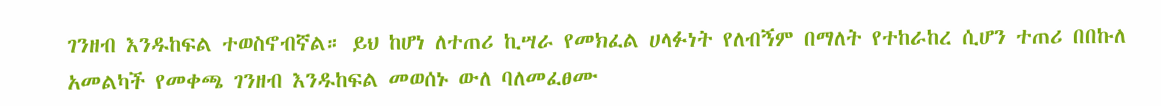ገንዘብ እንዱከፍል ተወስኖብኛል። ይህ ከሆነ ለተጠሪ ኪሣራ የመክፈል ሀላፉነት የለብኝም በማለት የተከራከረ ሲሆን ተጠሪ በበኩለ አመልካች የመቀጫ ገንዘብ እንዱከፍል መወሰኑ ውለ ባለመፈፀሙ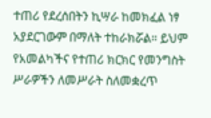ተጠሪ የደረሰበትን ኪሣራ ከመክፈል ነፃ አያደርገውም በማለት ተከራክሯል። ይህም የአመልካችና የተጠሪ ክርክር የመንግስት ሥራዎችን ለመሥራት ስለመቋረጥ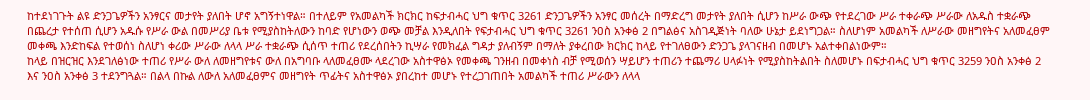ከተደነገጉት ልዩ ድንጋጌዎችን አንፃርና መታየት ያለበት ሆኖ አግኝተነዋል። በተለይም የአመልካች ክርክር ከፍታብሓር ህግ ቁጥር 3261 ድንጋጌዎችን አንፃር መሰረት በማድረግ መታየት ያለበት ሲሆን ከሥራ ውጭ የተደረገው ሥራ ተቀራጭ ሥራው ለአዱስ ተቋራጭ በጨረታ የተሰጠ ሲሆን አዱሱ የሥራ ውል በመሥሪያ ቤቱ የሚያስከትለውን ከባድ የሆነውን ወጭ መቻል እንዲለበት የፍታብሓር ህግ ቁጥር 3261 ንዐስ አንቀፅ 2 በግልፅና አስገዲጅነት ባለው ሁኔታ ይደነግጋል። ስለሆነም አመልካች ለሥራው መዘግየትና አለመፈፀም መቀጫ እንድከፍል የተወሰነ ስለሆነ ቀሪው ሥራው ለላላ ሥራ ተቋራጭ ሲሰጥ ተጠሪ የደረሰበትን ኪሣራ የመክፈል ግዳታ ያለብኝም በማለት ያቀረበው ክርክር ከላይ የተገለፀውን ድንጋጌ ያላገናዘብ በመሆኑ አልተቀበልነውም።
ከላይ በዝርዝር እንደገለፅነው ተጠሪ የሥራ ውለ ለመዘግየቱና ውለ በአግባቡ ላለመፈፀሙ ላደረገው አስተዋፅኦ የመቀጫ ገንዘብ በመቀነስ ብቻ የሚወሰን ሣይሆን ተጠሪን ተጨማሪ ሀላፉነት የሚያስከትልበት ስለመሆኑ በፍታብሓር ህግ ቁጥር 3259 ንዐስ አንቀፅ 2 እና ንዐስ አንቀፅ 3 ተደንግጓል። በልላ በኩል ለውለ አለመፈፀምና መዘግየት ጥፊትና አስተዋፅኦ ያበረከተ መሆኑ የተረጋገጠበት አመልካች ተጠሪ ሥራውን ለላላ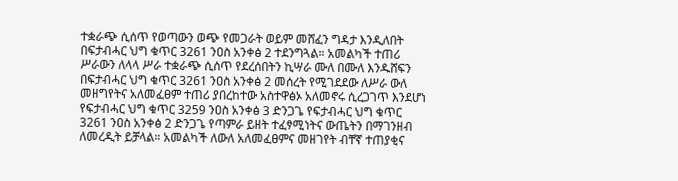ተቋራጭ ሲሰጥ የወጣውን ወጭ የመጋራት ወይም መሸፈን ግዳታ እንዲለበት በፍታብሓር ህግ ቁጥር 3261 ንዐስ አንቀፅ 2 ተደንግጓል። አመልካች ተጠሪ ሥራውን ለላላ ሥራ ተቋራጭ ሲሰጥ የደረሰበትን ኪሣራ ሙለ በሙለ እንዱሸፍን በፍታብሓር ህግ ቁጥር 3261 ንዐስ አንቀፅ 2 መሰረት የሚገደደው ለሥራ ውለ መዘግየትና አለመፈፀም ተጠሪ ያበረከተው አስተዋፅኦ አለመኖሩ ሲረጋገጥ እንደሆነ የፍታብሓር ህግ ቁጥር 3259 ንዐስ አንቀፅ 3 ድንጋጌ የፍታብሓር ህግ ቁጥር 3261 ንዐስ አንቀፅ 2 ድንጋጌ የጣምራ ይዘት ተፈፃሚነትና ውጤትን በማገንዘብ ለመረዲት ይቻላል። አመልካች ለውለ አለመፈፀምና መዘገየት ብቸኛ ተጠያቂና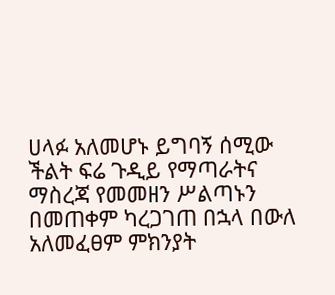ሀላፉ አለመሆኑ ይግባኝ ሰሚው ችልት ፍሬ ጉዲይ የማጣራትና ማስረጃ የመመዘን ሥልጣኑን በመጠቀም ካረጋገጠ በኋላ በውለ አለመፈፀም ምክንያት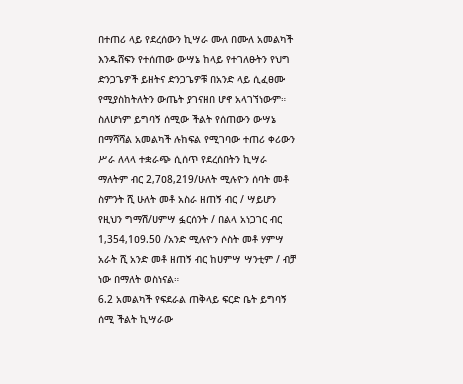በተጠሪ ላይ የደረሰውን ኪሣራ ሙለ በሙለ አመልካች እንዱሸፍን የተሰጠው ውሣኔ ከላይ የተገለፁትን የህግ ድንጋጌዎች ይዘትና ድንጋጌዎቹ በአንድ ላይ ሲፈፀሙ የሚያስከትለትን ውጤት ያገናዘበ ሆኖ አላገኘነውም።
ስለሆነም ይግባኝ ሰሚው ችልት የሰጠውን ውሣኔ በማሻሻል አመልካች ሉከፍል የሚገባው ተጠሪ ቀሪውን ሥራ ለላላ ተቋራጭ ሲሰጥ የደረሰበትን ኪሣራ ማለትም ብር 2,7ዐ8,219/ሁለት ሚሉዮን ሰባት መቶ ስምንት ሺ ሁለት መቶ አስራ ዘጠኝ ብር / ሣይሆን የዚህን ግማሽ/ሀምሣ ፏርሰንት / በልላ አነጋገር ብር 1,354,1ዐ9.50 /አንድ ሚሉዮን ሶስት መቶ ሃምሣ አራት ሺ አንድ መቶ ዘጠኝ ብር ከሀምሣ ሣንቲም / ብቻ ነው በማለት ወስነናል።
6.2 አመልካች የፍደራል ጠቅላይ ፍርድ ቤት ይግባኝ ሰሚ ችልት ኪሣራው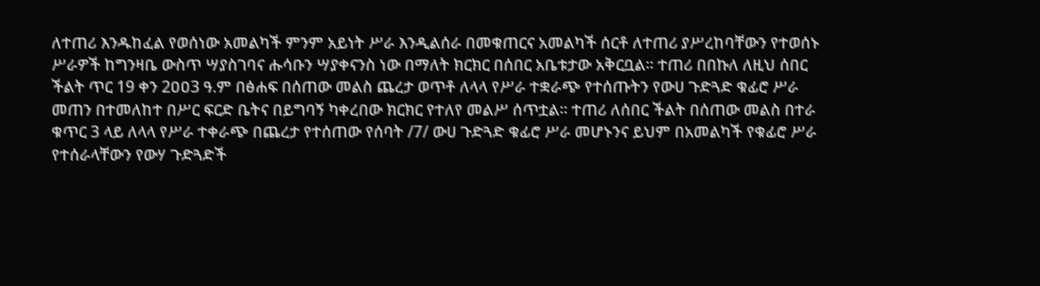ለተጠሪ እንዱከፈል የወሰነው አመልካች ምንም አይነት ሥራ እንዲልሰራ በመቁጠርና አመልካች ሰርቶ ለተጠሪ ያሥረከባቸውን የተወሰኑ ሥራዎች ከግንዛቤ ውስጥ ሣያስገባና ሑሳቡን ሣያቀናንስ ነው በማለት ክርክር በሰበር አቤቱታው አቅርቧል። ተጠሪ በበኩለ ለዚህ ሰበር ችልት ጥር 19 ቀን 2ዐዐ3 ዓ.ም በፅሐፍ በሰጠው መልስ ጨረታ ወጥቶ ለላላ የሥራ ተቋራጭ የተሰጡትን የውሀ ጉድጓድ ቁፊሮ ሥራ መጠን በተመለከተ በሥር ፍርድ ቤትና በይግባኝ ካቀረበው ክርክር የተለየ መልሥ ሰጥቷል። ተጠሪ ለሰበር ችልት በሰጠው መልስ በተራ ቁጥር 3 ላይ ለላላ የሥራ ተቀራጭ በጨረታ የተሰጠው የሰባት /7/ ውሀ ጉድጓድ ቁፊሮ ሥራ መሆኑንና ይህም በአመልካች የቁፊሮ ሥራ የተሰራላቸውን የውሃ ጉድጓድች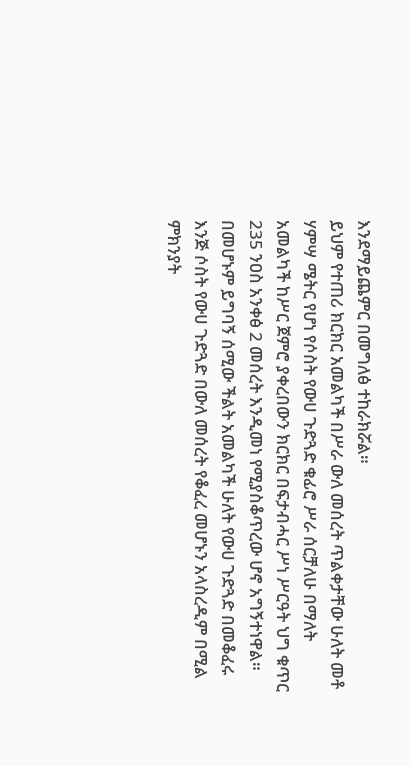እንደማይጨምር በመግለፅ ተከራክሯል።
ይህም የተጠሪ ክርክር አመልካች በሥራ ውለ መሰረት ጥልቀታቸው ሁለት መቶ ሃምሣ ሜትር የሆነ የሶስት የውሀ ጉድጓድ ቁፊሮ ሥራ ሰርቻለሁ በማለት አመልካች ከሥር ጀምሮ ያቀረበውን ክርክር በፍታብሓር ሥነ ሥርዓት ህግ ቁጥር 235 ንዐስ አንቀፅ 2 መሰረት እንዲመነ የሚያስቆጥረው ሆኖ አግኝተነዋል። በመሆኑም ይግባኝ ሰሚው ችልት አመልካች ሁለት የውሀ ጉድጓድ በመቆፈሩ እንጅ ሶስት የውሀ ጉድጓድ በውለ መሰረት የቆፈረ መሆኑን አላስረዲም በሚል ምክንያት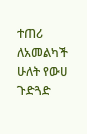ተጠሪ ለአመልካች ሁለት የውሀ ጉድጓድ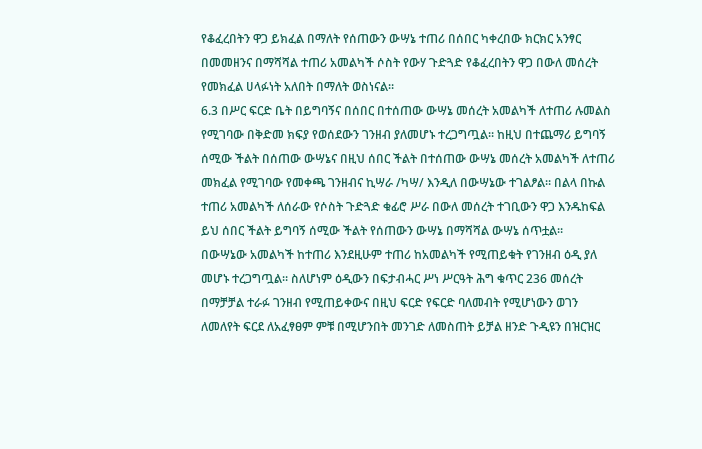የቆፈረበትን ዋጋ ይክፈል በማለት የሰጠውን ውሣኔ ተጠሪ በሰበር ካቀረበው ክርክር አንፃር በመመዘንና በማሻሻል ተጠሪ አመልካች ሶስት የውሃ ጉድጓድ የቆፈረበትን ዋጋ በውለ መሰረት የመክፈል ሀላፉነት አለበት በማለት ወስነናል።
6.3 በሥር ፍርድ ቤት በይግባኝና በሰበር በተሰጠው ውሣኔ መሰረት አመልካች ለተጠሪ ሉመልስ የሚገባው በቅድመ ክፍያ የወሰደውን ገንዘብ ያለመሆኑ ተረጋግጧል። ከዚህ በተጨማሪ ይግባኝ ሰሚው ችልት በሰጠው ውሣኔና በዚህ ሰበር ችልት በተሰጠው ውሣኔ መሰረት አመልካች ለተጠሪ መክፈል የሚገባው የመቀጫ ገንዘብና ኪሣራ /ካሣ/ እንዲለ በውሣኔው ተገልፆል። በልላ በኩል ተጠሪ አመልካች ለሰራው የሶስት ጉድጓድ ቁፊሮ ሥራ በውለ መሰረት ተገቢውን ዋጋ እንዱከፍል ይህ ሰበር ችልት ይግባኝ ሰሚው ችልት የሰጠውን ውሣኔ በማሻሻል ውሣኔ ሰጥቷል።
በውሣኔው አመልካች ከተጠሪ እንደዚሁም ተጠሪ ከአመልካች የሚጠይቁት የገንዘብ ዕዲ ያለ መሆኑ ተረጋግጧል። ስለሆነም ዕዲውን በፍታብሓር ሥነ ሥርዓት ሕግ ቁጥር 236 መሰረት በማቻቻል ተራፉ ገንዘብ የሚጠይቀውና በዚህ ፍርድ የፍርድ ባለመብት የሚሆነውን ወገን ለመለየት ፍርደ ለአፈፃፀም ምቹ በሚሆንበት መንገድ ለመስጠት ይቻል ዘንድ ጉዲዩን በዝርዝር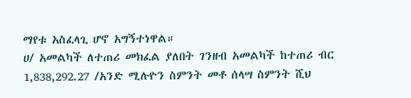ማየቱ አስፈላጊ ሆኖ አግኝተነዋል።
ሀ/ አመልካች ለተጠሪ መክፈል ያለበት ገንዘብ አመልካች ከተጠሪ ብር 1,838,292.27 /አንድ ሚሉዮን ስምንት መቶ ሰላሣ ስምንት ሺህ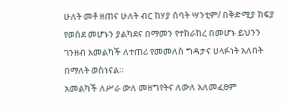ሁለት መቶ ዘጠና ሁለት ብር ከሃያ ሰባት ሣንቲም/ በቅድሚያ ክፍያ የወሰደ መሆኑን ያልካደና በማመን የተከራከረ በመሆኑ ይህንን ገንዘብ አመልካች ለተጠሪ የመመለስ ግዳታና ሀላፉነት አለበት በማለት ወስነናል።
አመልካች ለሥራ ውለ መዘግየትና ለውለ አለመፈፀም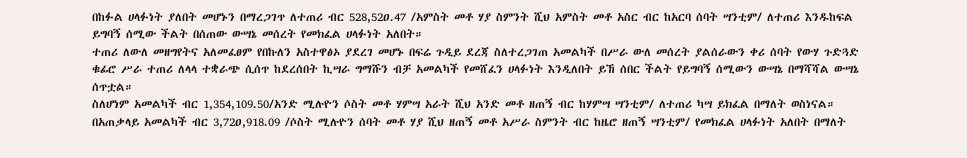በከፉል ሀላፉነት ያለበት መሆኑን በማረጋገጥ ለተጠሪ ብር 528,52ዐ.47 /አምስት መቶ ሃያ ስምንት ሺህ አምስት መቶ አስር ብር ከአርባ ሰባት ሣንቲም/ ለተጠሪ እንዱከፍል ይግባኝ ሰሚው ችልት በሰጠው ውሣኔ መሰረት የመክፈል ሀላፉነት አለበት።
ተጠሪ ለውለ መዘግየትና አለመፈፀም የበኩለን አስተዋፅኦ ያደረገ መሆኑ በፍሬ ጉዲይ ደረጃ ስለተረጋገጠ አመልካች በሥራ ውለ መሰረት ያልሰራውን ቀሪ ሰባት የውሃ ጉድጓድ ቁፊሮ ሥራ ተጠሪ ለላላ ተቋራጭ ሲሰጥ ከደረሰበት ኪሣራ ግማሹን ብቻ አመልካች የመሸፈን ሀላፉነት እንዲለበት ይኸ ሰበር ችልት የይግባኝ ሰሚውን ውሣኔ በማሻሻል ውሣኔ ሰጥቷል።
ስለሆነም አመልካች ብር 1,354,109.50/አንድ ሚሉዮን ሶስት መቶ ሃምሣ አራት ሺህ አንድ መቶ ዘጠኝ ብር ከሃምሣ ሣንቲም/ ለተጠሪ ካሣ ይክፈል በማለት ወስነናል። በአጠቃላይ አመልካች ብር 3,72ዐ,918.09 /ሶስት ሚሉዮን ሰባት መቶ ሃያ ሺህ ዘጠኝ መቶ አሥራ ስምንት ብር ከዜሮ ዘጠኝ ሣንቲም/ የመክፈል ሀላፉነት አለበት በማለት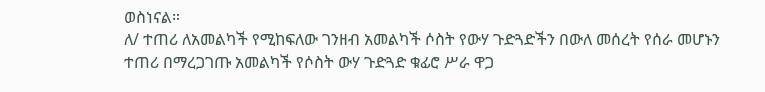ወስነናል።
ለ/ ተጠሪ ለአመልካች የሚከፍለው ገንዘብ አመልካች ሶስት የውሃ ጉድጓድችን በውለ መሰረት የሰራ መሆኑን ተጠሪ በማረጋገጡ አመልካች የሶስት ውሃ ጉድጓድ ቁፊሮ ሥራ ዋጋ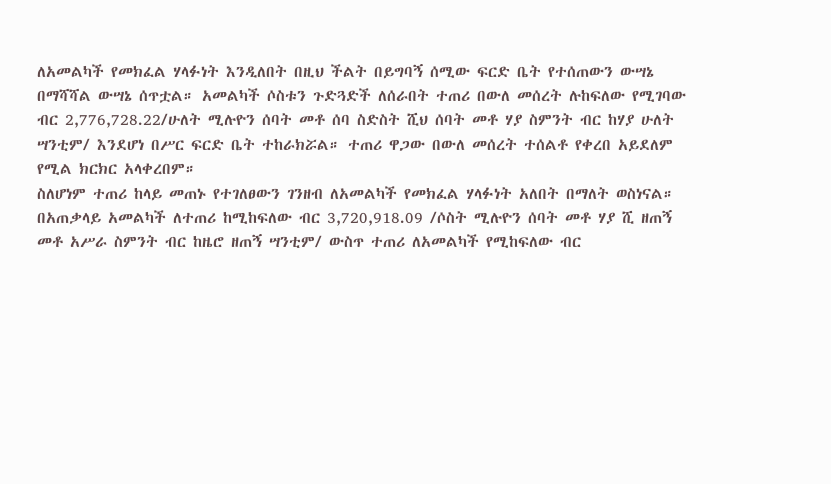ለአመልካች የመክፈል ሃላፉነት እንዲለበት በዚህ ችልት በይግባኝ ሰሚው ፍርድ ቤት የተሰጠውን ውሣኔ በማሻሻል ውሣኔ ሰጥቷል። አመልካች ሶስቱን ጉድጓድች ለሰራበት ተጠሪ በውለ መሰረት ሉከፍለው የሚገባው ብር 2,776,728.22/ሁለት ሚሉዮን ሰባት መቶ ሰባ ስድስት ሺህ ሰባት መቶ ሃያ ስምንት ብር ከሃያ ሁለት ሣንቲም/ እንደሆነ በሥር ፍርድ ቤት ተከራክሯል። ተጠሪ ዋጋው በውለ መሰረት ተሰልቶ የቀረበ አይደለም የሚል ክርክር አላቀረበም።
ስለሆነም ተጠሪ ከላይ መጠኑ የተገለፀውን ገንዘብ ለአመልካች የመክፈል ሃላፉነት አለበት በማለት ወስነናል።
በአጠቃላይ አመልካች ለተጠሪ ከሚከፍለው ብር 3,720,918.09 /ሶስት ሚሉዮን ሰባት መቶ ሃያ ሺ ዘጠኝ መቶ አሥራ ስምንት ብር ከዜሮ ዘጠኝ ሣንቲም/ ውስጥ ተጠሪ ለአመልካች የሚከፍለው ብር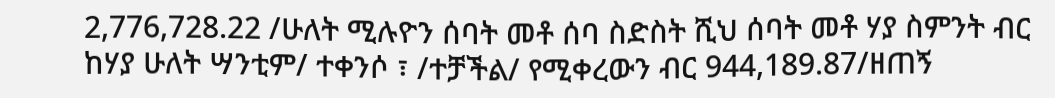2,776,728.22 /ሁለት ሚሉዮን ሰባት መቶ ሰባ ስድስት ሺህ ሰባት መቶ ሃያ ስምንት ብር ከሃያ ሁለት ሣንቲም/ ተቀንሶ ፣ /ተቻችል/ የሚቀረውን ብር 944,189.87/ዘጠኝ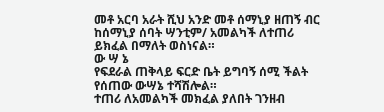መቶ አርባ አራት ሺህ አንድ መቶ ሰማኒያ ዘጠኝ ብር ከሰማኒያ ሰባት ሣንቲም/ አመልካች ለተጠሪ ይክፈል በማለት ወስነናል።
ው ሣ ኔ
የፍደራል ጠቅላይ ፍርድ ቤት ይግባኝ ሰሚ ችልት የሰጠው ውሣኔ ተሻሽሎል።
ተጠሪ ለአመልካች መክፈል ያለበት ገንዘብ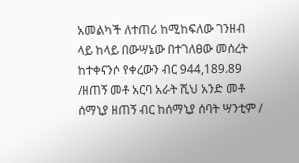አመልካች ለተጠሪ ከሚከፍለው ገንዘብ ላይ ከላይ በውሣኔው በተገለፀው መሰረት ከተቀናንሶ የቀረውን ብር 944,189.89 /ዘጠኝ መቶ አርባ አራት ሺህ አንድ መቶ ሰማኒያ ዘጠኝ ብር ከሰማኒያ ሰባት ሣንቲም /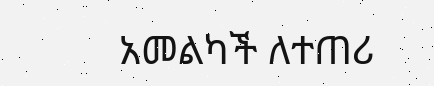አመልካች ለተጠሪ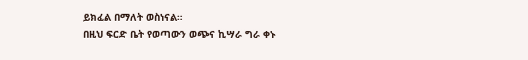ይክፈል በማለት ወስነናል።
በዚህ ፍርድ ቤት የወጣውን ወጭና ኪሣራ ግራ ቀኑ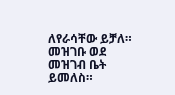ለየራሳቸው ይቻለ።
መዝገቡ ወደ መዝገብ ቤት ይመለስ።